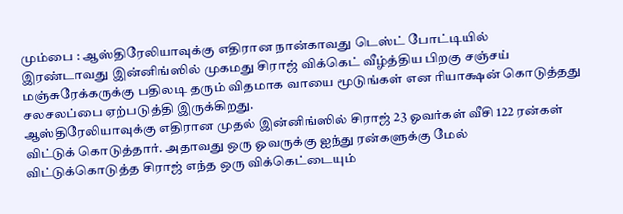மும்பை : ஆஸ்திரேலியாவுக்கு எதிரான நான்காவது டெஸ்ட் போட்டியில் இரண்டாவது இன்னிங்ஸில் முகமது சிராஜ் விக்கெட் வீழ்த்திய பிறகு சஞ்சய் மஞ்சுரேக்கருக்கு பதிலடி தரும் விதமாக வாயை மூடுங்கள் என ரியாக்ஷன் கொடுத்தது சலசலப்பை ஏற்படுத்தி இருக்கிறது.
ஆஸ்திரேலியாவுக்கு எதிரான முதல் இன்னிங்ஸில் சிராஜ் 23 ஓவர்கள் வீசி 122 ரன்கள் விட்டுக் கொடுத்தார். அதாவது ஒரு ஓவருக்கு ஐந்து ரன்களுக்கு மேல் விட்டுக்கொடுத்த சிராஜ் எந்த ஒரு விக்கெட்டையும்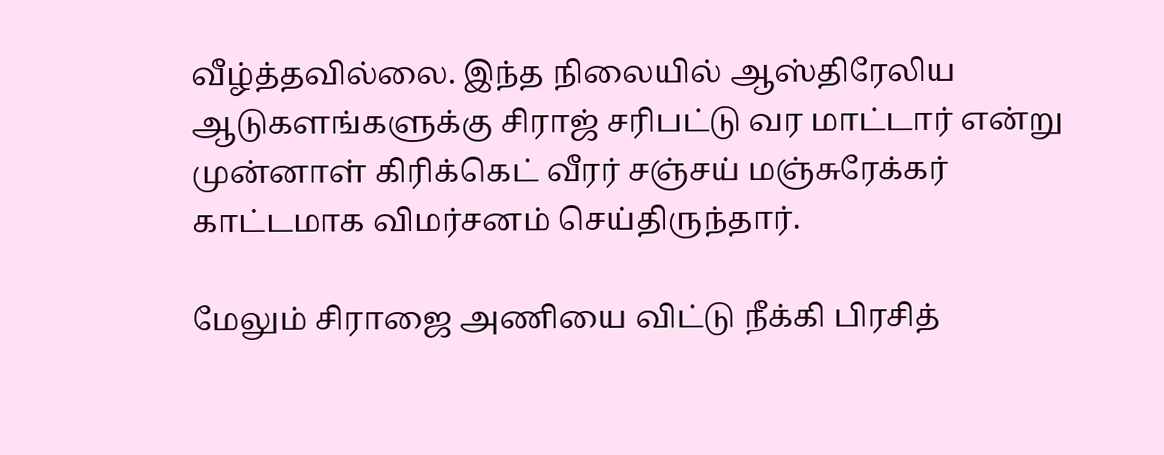வீழ்த்தவில்லை. இந்த நிலையில் ஆஸ்திரேலிய ஆடுகளங்களுக்கு சிராஜ் சரிபட்டு வர மாட்டார் என்று முன்னாள் கிரிக்கெட் வீரர் சஞ்சய் மஞ்சுரேக்கர் காட்டமாக விமர்சனம் செய்திருந்தார்.

மேலும் சிராஜை அணியை விட்டு நீக்கி பிரசித்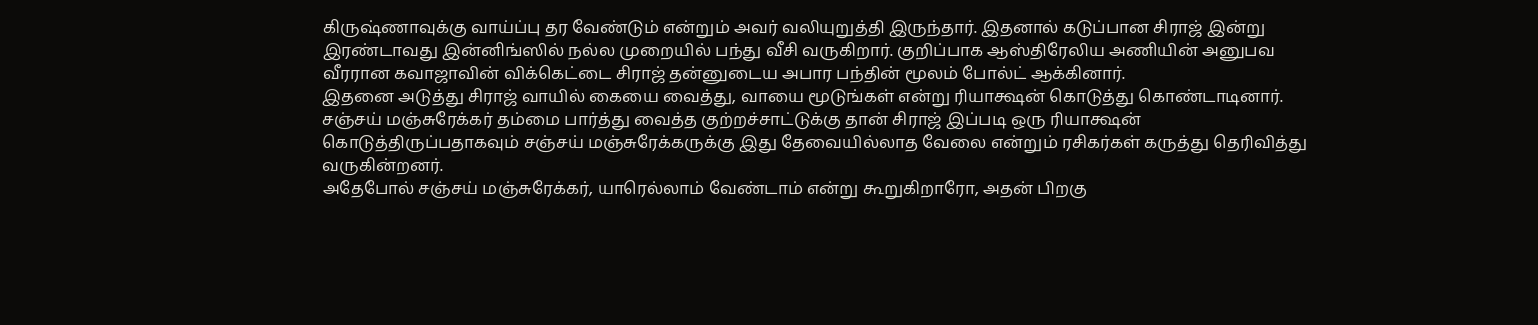கிருஷ்ணாவுக்கு வாய்ப்பு தர வேண்டும் என்றும் அவர் வலியுறுத்தி இருந்தார். இதனால் கடுப்பான சிராஜ் இன்று இரண்டாவது இன்னிங்ஸில் நல்ல முறையில் பந்து வீசி வருகிறார். குறிப்பாக ஆஸ்திரேலிய அணியின் அனுபவ வீரரான கவாஜாவின் விக்கெட்டை சிராஜ் தன்னுடைய அபார பந்தின் மூலம் போல்ட் ஆக்கினார்.
இதனை அடுத்து சிராஜ் வாயில் கையை வைத்து, வாயை மூடுங்கள் என்று ரியாக்ஷன் கொடுத்து கொண்டாடினார். சஞ்சய் மஞ்சுரேக்கர் தம்மை பார்த்து வைத்த குற்றச்சாட்டுக்கு தான் சிராஜ் இப்படி ஒரு ரியாக்ஷன் கொடுத்திருப்பதாகவும் சஞ்சய் மஞ்சுரேக்கருக்கு இது தேவையில்லாத வேலை என்றும் ரசிகர்கள் கருத்து தெரிவித்து வருகின்றனர்.
அதேபோல் சஞ்சய் மஞ்சுரேக்கர், யாரெல்லாம் வேண்டாம் என்று கூறுகிறாரோ, அதன் பிறகு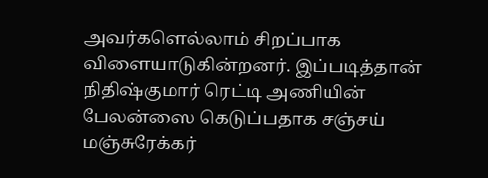அவர்களெல்லாம் சிறப்பாக விளையாடுகின்றனர். இப்படித்தான் நிதிஷ்குமார் ரெட்டி அணியின் பேலன்ஸை கெடுப்பதாக சஞ்சய் மஞ்சுரேக்கர்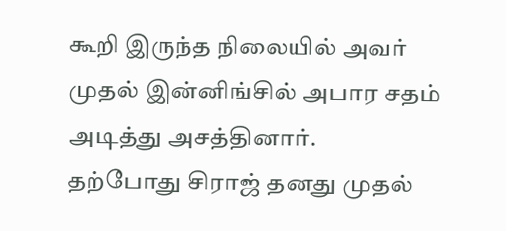கூறி இருந்த நிலையில் அவர் முதல் இன்னிங்சில் அபார சதம் அடித்து அசத்தினார்.
தற்போது சிராஜ் தனது முதல்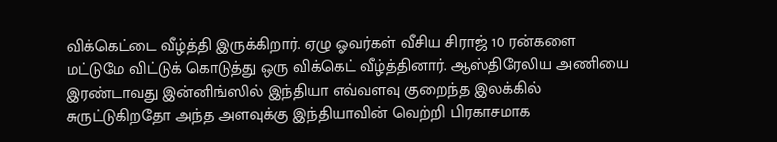விக்கெட்டை வீழ்த்தி இருக்கிறார். ஏழு ஓவர்கள் வீசிய சிராஜ் 10 ரன்களை மட்டுமே விட்டுக் கொடுத்து ஒரு விக்கெட் வீழ்த்தினார். ஆஸ்திரேலிய அணியை இரண்டாவது இன்னிங்ஸில் இந்தியா எவ்வளவு குறைந்த இலக்கில் சுருட்டுகிறதோ அந்த அளவுக்கு இந்தியாவின் வெற்றி பிரகாசமாக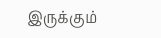இருக்கும்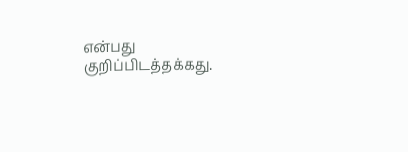என்பது குறிப்பிடத்தக்கது.